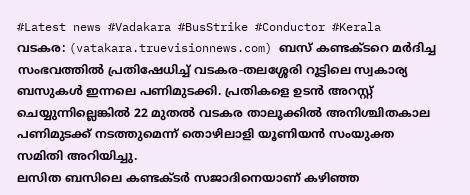#Latest news #Vadakara #BusStrike #Conductor #Kerala
വടകര: (vatakara.truevisionnews.com) ബസ് കണ്ടക്ടറെ മർദിച്ച സംഭവത്തിൽ പ്രതിഷേധിച്ച് വടകര-തലശ്ശേരി റൂട്ടിലെ സ്വകാര്യ ബസുകൾ ഇന്നലെ പണിമുടക്കി. പ്രതികളെ ഉടൻ അറസ്റ്റ് ചെയ്യുന്നില്ലെങ്കിൽ 22 മുതൽ വടകര താലൂക്കിൽ അനിശ്ചിതകാല പണിമുടക്ക് നടത്തുമെന്ന് തൊഴിലാളി യൂണിയൻ സംയുക്ത സമിതി അറിയിച്ചു.
ലസിത ബസിലെ കണ്ടക്ടർ സജാദിനെയാണ് കഴിഞ്ഞ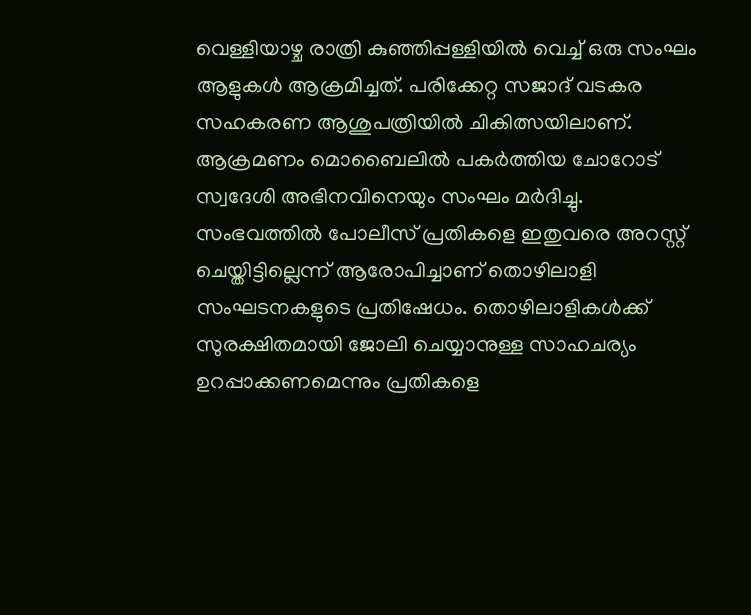വെള്ളിയാഴ്ച രാത്രി കുഞ്ഞിപ്പള്ളിയിൽ വെച്ച് ഒരു സംഘം ആളുകൾ ആക്രമിച്ചത്. പരിക്കേറ്റ സജാദ് വടകര സഹകരണ ആശുപത്രിയിൽ ചികിത്സയിലാണ്. ആക്രമണം മൊബൈലിൽ പകർത്തിയ ചോറോട് സ്വദേശി അഭിനവിനെയും സംഘം മർദിച്ചു.
സംഭവത്തിൽ പോലീസ് പ്രതികളെ ഇതുവരെ അറസ്റ്റ് ചെയ്തിട്ടില്ലെന്ന് ആരോപിച്ചാണ് തൊഴിലാളി സംഘടനകളുടെ പ്രതിഷേധം. തൊഴിലാളികൾക്ക് സുരക്ഷിതമായി ജോലി ചെയ്യാനുള്ള സാഹചര്യം ഉറപ്പാക്കണമെന്നും പ്രതികളെ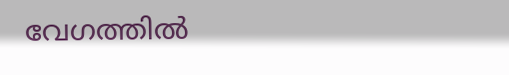വേഗത്തിൽ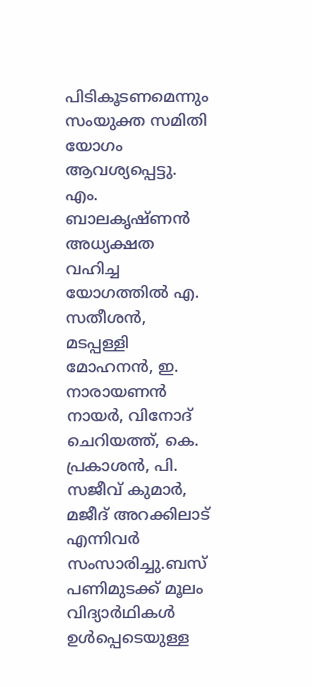പിടികൂടണമെന്നും സംയുക്ത സമിതി യോഗം ആവശ്യപ്പെട്ടു.
എം. ബാലകൃഷ്ണൻ അധ്യക്ഷത വഹിച്ച യോഗത്തിൽ എ. സതീശൻ, മടപ്പള്ളി മോഹനൻ, ഇ. നാരായണൻ നായർ, വിനോദ് ചെറിയത്ത്, കെ. പ്രകാശൻ, പി. സജീവ് കുമാർ, മജീദ് അറക്കിലാട് എന്നിവർ സംസാരിച്ചു.ബസ് പണിമുടക്ക് മൂലം വിദ്യാർഥികൾ ഉൾപ്പെടെയുള്ള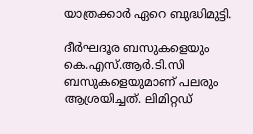യാത്രക്കാർ ഏറെ ബുദ്ധിമുട്ടി.

ദീർഘദൂര ബസുകളെയും കെ.എസ്.ആർ.ടി.സി ബസുകളെയുമാണ് പലരും ആശ്രയിച്ചത്. ലിമിറ്റഡ്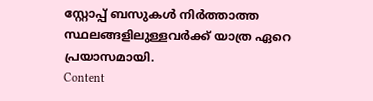സ്റ്റോപ്പ് ബസുകൾ നിർത്താത്ത സ്ഥലങ്ങളിലുള്ളവർക്ക് യാത്ര ഏറെ പ്രയാസമായി.
Content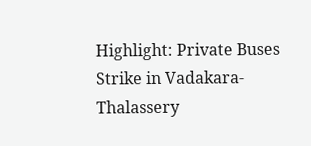Highlight: Private Buses Strike in Vadakara-Thalassery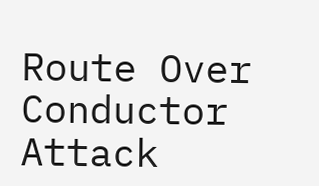Route Over Conductor Attack